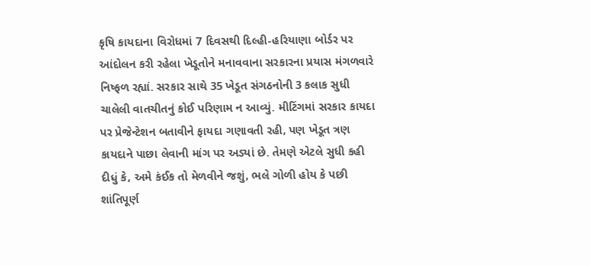કૃષિ કાયદાના વિરોધમાં 7 દિવસથી દિલ્હી-હરિયાણા બોર્ડર પર આંદોલન કરી રહેલા ખેડૂતોને મનાવવાના સરકારના પ્રયાસ મંગળવારે નિષ્ફળ રહ્યાં. સરકાર સાથે 35 ખેડૂત સંગઠનોની 3 કલાક સુધી ચાલેલી વાતચીતનું કોઈ પરિણામ ન આવ્યું. મીટિંગમાં સરકાર કાયદા પર પ્રેજેન્ટેશન બતાવીને ફાયદા ગણાવતી રહી, પણ ખેડૂત ત્રણ કાયદાને પાછા લેવાની માંગ પર અડ્યાં છે. તેમણે એટલે સુધી કહી દીધું કે, અમે કંઈક તો મેળવીને જશું, ભલે ગોળી હોય કે પછી શાંતિપૂર્ણ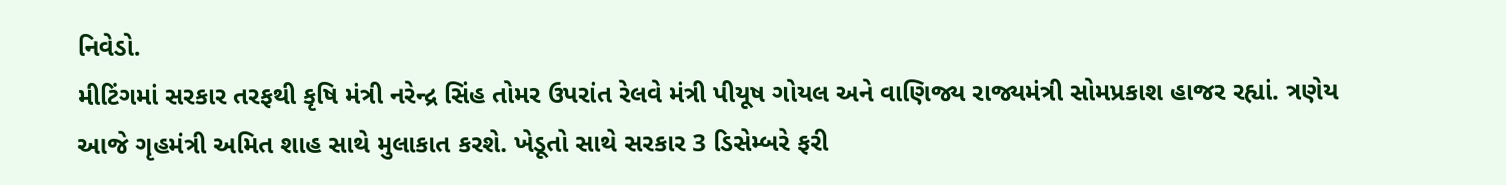નિવેડો.
મીટિંગમાં સરકાર તરફથી કૃષિ મંત્રી નરેન્દ્ર સિંહ તોમર ઉપરાંત રેલવે મંત્રી પીયૂષ ગોયલ અને વાણિજ્ય રાજ્યમંત્રી સોમપ્રકાશ હાજર રહ્યાં. ત્રણેય આજે ગૃહમંત્રી અમિત શાહ સાથે મુલાકાત કરશે. ખેડૂતો સાથે સરકાર 3 ડિસેમ્બરે ફરી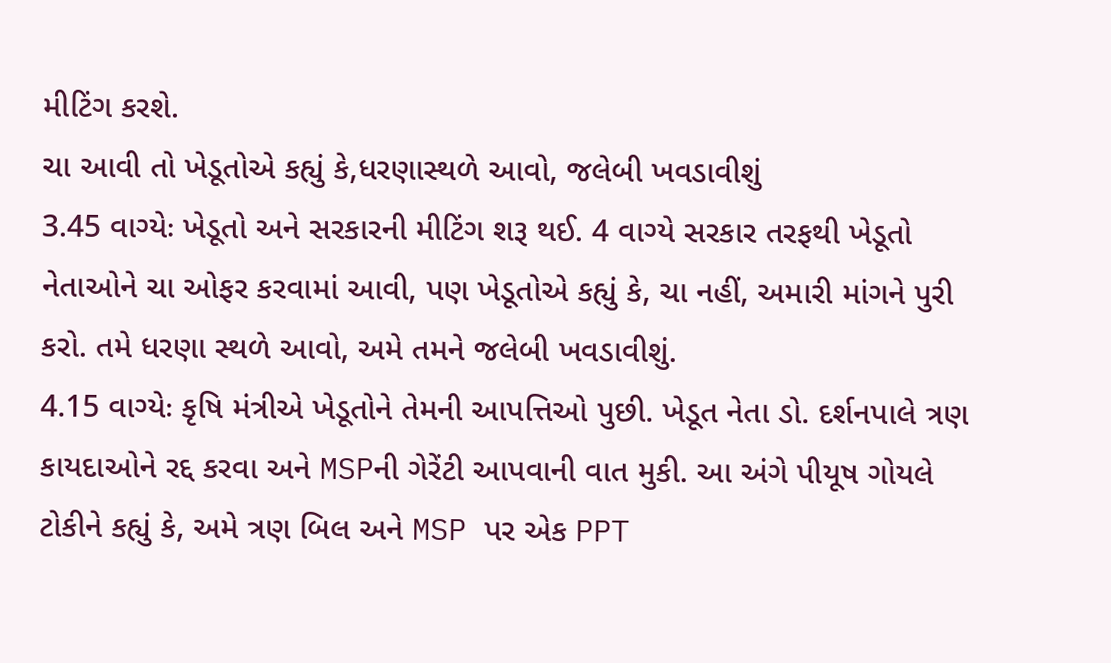મીટિંગ કરશે.
ચા આવી તો ખેડૂતોએ કહ્યું કે,ધરણાસ્થળે આવો, જલેબી ખવડાવીશું
3.45 વાગ્યેઃ ખેડૂતો અને સરકારની મીટિંગ શરૂ થઈ. 4 વાગ્યે સરકાર તરફથી ખેડૂતો નેતાઓને ચા ઓફર કરવામાં આવી, પણ ખેડૂતોએ કહ્યું કે, ચા નહીં, અમારી માંગને પુરી કરો. તમે ધરણા સ્થળે આવો, અમે તમને જલેબી ખવડાવીશું.
4.15 વાગ્યેઃ કૃષિ મંત્રીએ ખેડૂતોને તેમની આપત્તિઓ પુછી. ખેડૂત નેતા ડો. દર્શનપાલે ત્રણ કાયદાઓને રદ્દ કરવા અને MSPની ગેરેંટી આપવાની વાત મુકી. આ અંગે પીયૂષ ગોયલે ટોકીને કહ્યું કે, અમે ત્રણ બિલ અને MSP પર એક PPT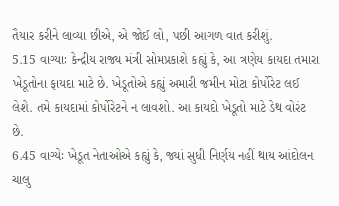તૈયાર કરીને લાવ્યા છીએ, એ જોઈ લો, પછી આગળ વાત કરીશું.
5.15 વાગ્યાઃ કેન્દ્રીય રાજ્ય મંત્રી સોમપ્રકાશે કહ્યું કે, આ ત્રણેય કાયદા તમારા ખેડૂતોના ફાયદા માટે છે. ખેડૂતોએ કહ્યું અમારી જમીન મોટા કોર્પોરેટ લઈ લેશે. તમે કાયદામાં કોર્પોરેટને ન લાવશો. આ કાયદો ખેડૂતો માટે ડેથ વોરંટ છે.
6.45 વાગ્યેઃ ખેડૂત નેતાઓએ કહ્યું કે, જ્યાં સુધી નિર્ણય નહીં થાય આંદોલન ચાલુ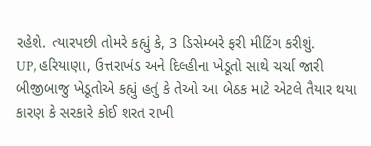રહેશે. ત્યારપછી તોમરે કહ્યું કે, 3 ડિસેમ્બરે ફરી મીટિંગ કરીશું.
UP, હરિયાણા, ઉત્તરાખંડ અને દિલ્હીના ખેડૂતો સાથે ચર્ચા જારી
બીજીબાજુ ખેડૂતોએ કહ્યું હતું કે તેઓ આ બેઠક માટે એટલે તૈયાર થયા કારણ કે સરકારે કોઈ શરત રાખી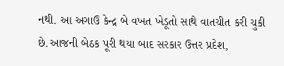નથી. આ અગાઉ કેન્દ્ર બે વખત ખેડૂતો સાથે વાતચીત કરી ચુકી છે.આજની બેઠક પૂરી થયા બાદ સરકાર ઉત્તર પ્રદેશ,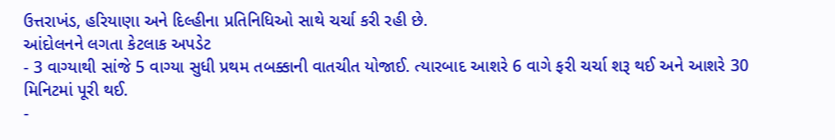ઉત્તરાખંડ, હરિયાણા અને દિલ્હીના પ્રતિનિધિઓ સાથે ચર્ચા કરી રહી છે.
આંદોલનને લગતા કેટલાક અપડેટ
- 3 વાગ્યાથી સાંજે 5 વાગ્યા સુધી પ્રથમ તબક્કાની વાતચીત યોજાઈ. ત્યારબાદ આશરે 6 વાગે ફરી ચર્ચા શરૂ થઈ અને આશરે 30 મિનિટમાં પૂરી થઈ.
-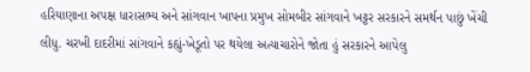હરિયાણાના અપક્ષ ધારાસભ્ય અને સાંગવાન ખાપના પ્રમુખ સોમબીર સાંગવાને ખટ્ટર સરકારને સમર્થન પાછું ખેંચી લીધુ. ચરખી દાદરીમાં સાંગવાને કહ્યું-ખેડૂતો પર થયેલા અત્યાચારોને જોતા હું સરકારને આપેલુ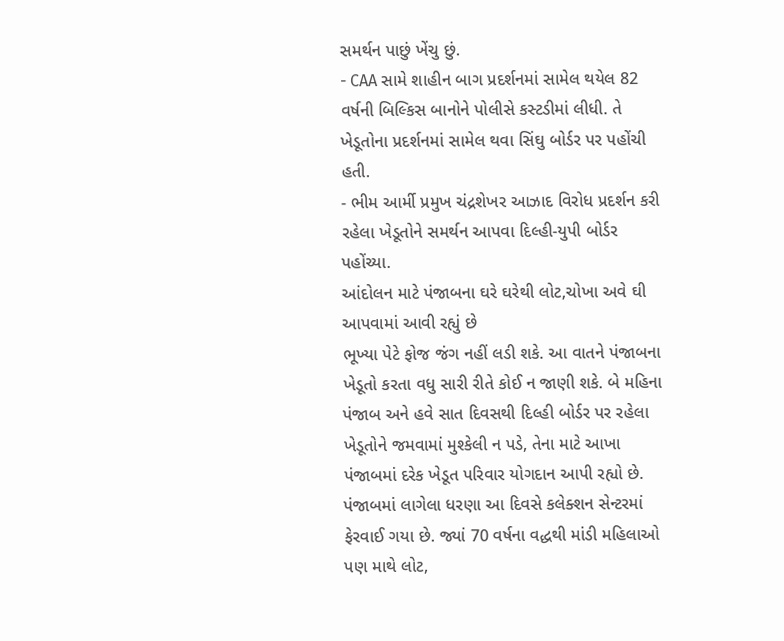સમર્થન પાછું ખેંચુ છું.
- CAA સામે શાહીન બાગ પ્રદર્શનમાં સામેલ થયેલ 82 વર્ષની બિલ્કિસ બાનોને પોલીસે કસ્ટડીમાં લીધી. તે ખેડૂતોના પ્રદર્શનમાં સામેલ થવા સિંઘુ બોર્ડર પર પહોંચી હતી.
- ભીમ આર્મી પ્રમુખ ચંદ્રશેખર આઝાદ વિરોધ પ્રદર્શન કરી રહેલા ખેડૂતોને સમર્થન આપવા દિલ્હી-યુપી બોર્ડર પહોંચ્યા.
આંદોલન માટે પંજાબના ઘરે ઘરેથી લોટ,ચોખા અવે ઘી આપવામાં આવી રહ્યું છે
ભૂખ્યા પેટે ફોજ જંગ નહીં લડી શકે. આ વાતને પંજાબના ખેડૂતો કરતા વધુ સારી રીતે કોઈ ન જાણી શકે. બે મહિના પંજાબ અને હવે સાત દિવસથી દિલ્હી બોર્ડર પર રહેલા ખેડૂતોને જમવામાં મુશ્કેલી ન પડે, તેના માટે આખા પંજાબમાં દરેક ખેડૂત પરિવાર યોગદાન આપી રહ્યો છે. પંજાબમાં લાગેલા ધરણા આ દિવસે કલેક્શન સેન્ટરમાં ફેરવાઈ ગયા છે. જ્યાં 70 વર્ષના વદ્ધથી માંડી મહિલાઓ પણ માથે લોટ,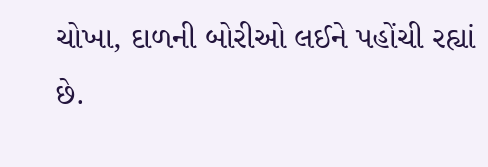ચોખા, દાળની બોરીઓ લઈને પહોંચી રહ્યાં છે.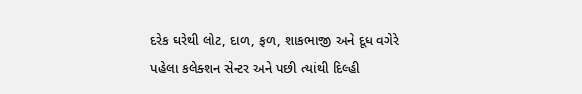દરેક ઘરેથી લોટ, દાળ, ફળ, શાકભાજી અને દૂધ વગેરે પહેલા કલેક્શન સેન્ટર અને પછી ત્યાંથી દિલ્હી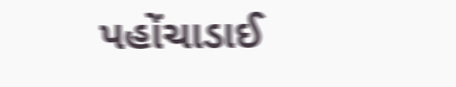પહોંચાડાઈ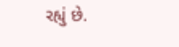રહ્યું છે.